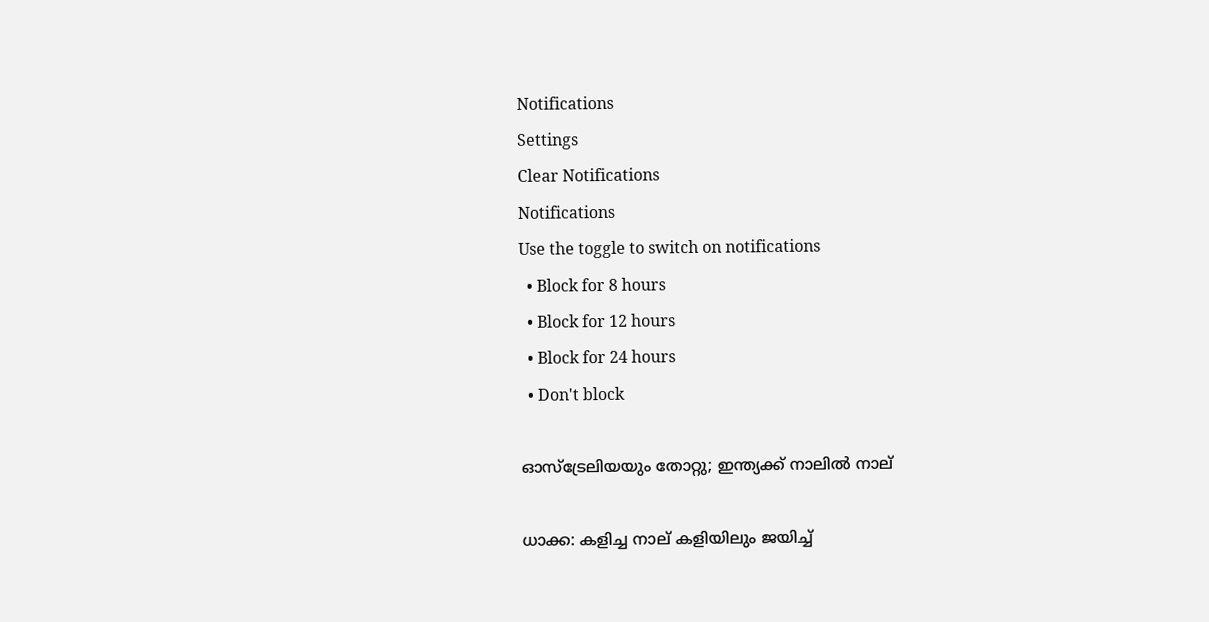Notifications
Settings
Clear Notifications
Notifications
Use the toggle to switch on notifications
  • Block for 8 hours
  • Block for 12 hours
  • Block for 24 hours
  • Don't block

ഓസ്‌ട്രേലിയയും തോറ്റു; ഇന്ത്യക്ക് നാലില്‍ നാല്

ധാക്ക: കളിച്ച നാല് കളിയിലും ജയിച്ച്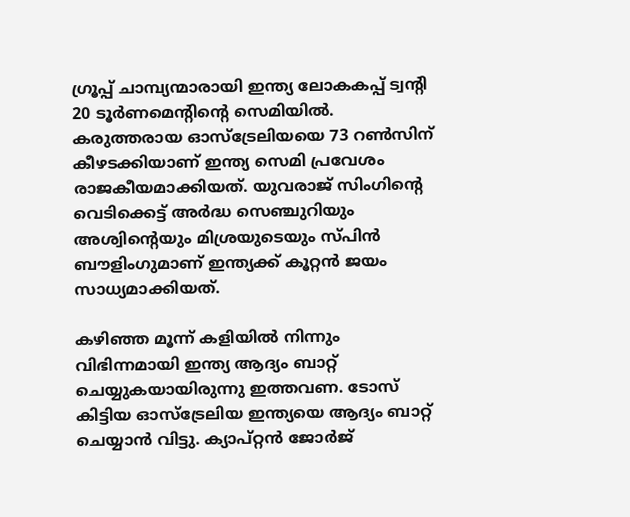ഗ്രൂപ്പ് ചാമ്പ്യന്മാരായി ഇന്ത്യ ലോകകപ്പ് ട്വന്റി 20 ടൂര്‍ണമെന്റിന്റെ സെമിയില്‍. കരുത്തരായ ഓസ്‌ട്രേലിയയെ 73 റണ്‍സിന് കീഴടക്കിയാണ് ഇന്ത്യ സെമി പ്രവേശം രാജകീയമാക്കിയത്. യുവരാജ് സിംഗിന്റെ വെടിക്കെട്ട് അര്‍ദ്ധ സെഞ്ചുറിയും അശ്വിന്റെയും മിശ്രയുടെയും സ്പിന്‍ ബൗളിംഗുമാണ് ഇന്ത്യക്ക് കൂറ്റന്‍ ജയം സാധ്യമാക്കിയത്.

കഴിഞ്ഞ മൂന്ന് കളിയില്‍ നിന്നും വിഭിന്നമായി ഇന്ത്യ ആദ്യം ബാറ്റ് ചെയ്യുകയായിരുന്നു ഇത്തവണ. ടോസ് കിട്ടിയ ഓസ്‌ട്രേലിയ ഇന്ത്യയെ ആദ്യം ബാറ്റ് ചെയ്യാന്‍ വിട്ടു. ക്യാപ്റ്റന്‍ ജോര്‍ജ്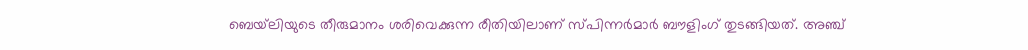ബെയ്‌ലിയുടെ തീരുമാനം ശരിവെക്കുന്ന രീതിയിലാണ് സ്പിന്നര്‍മാര്‍ ബൗളിംഗ് തുടങ്ങിയത്. അഞ്ച്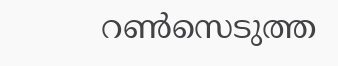റണ്‍സെടുത്ത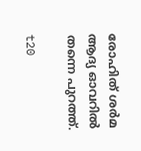രോഹിത് ശര്‍മ ആദ്യ ഓവറില്‍ തന്നെ പുറത്ത്.

t20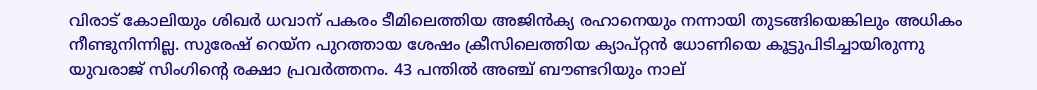വിരാട് കോലിയും ശിഖര്‍ ധവാന് പകരം ടീമിലെത്തിയ അജിന്‍ക്യ രഹാനെയും നന്നായി തുടങ്ങിയെങ്കിലും അധികം നീണ്ടുനിന്നില്ല. സുരേഷ് റെയ്‌ന പുറത്തായ ശേഷം ക്രീസിലെത്തിയ ക്യാപ്റ്റന്‍ ധോണിയെ കൂട്ടുപിടിച്ചായിരുന്നു യുവരാജ് സിംഗിന്റെ രക്ഷാ പ്രവര്‍ത്തനം. 43 പന്തില്‍ അഞ്ച് ബൗണ്ടറിയും നാല്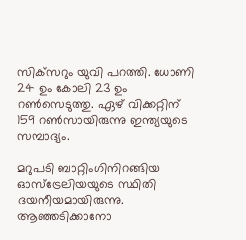സിക്‌സറും യുവി പറത്തി. ധോണി 24 ഉം കോലി 23 ഉം റണ്‍സെടുത്തു. ഏഴ് വിക്കറ്റിന് 159 റണ്‍സായിരുന്നു ഇന്ത്യയുടെ സമ്പാദ്യം.

മറുപടി ബാറ്റിംഗിനിറങ്ങിയ ഓസ്‌ട്രേലിയയുടെ സ്ഥിതി ദയനീയമായിരുന്നു. ആഞ്ഞടിക്കാനോ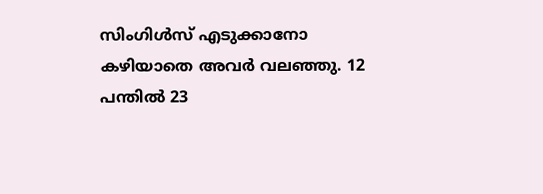സിംഗിള്‍സ് എടുക്കാനോ കഴിയാതെ അവര്‍ വലഞ്ഞു. 12 പന്തില്‍ 23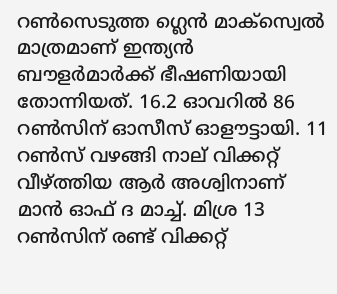റണ്‍സെടുത്ത ഗ്ലെന്‍ മാക്‌സ്വെല്‍ മാത്രമാണ് ഇന്ത്യന്‍ ബൗളര്‍മാര്‍ക്ക് ഭീഷണിയായി തോന്നിയത്. 16.2 ഓവറില്‍ 86 റണ്‍സിന് ഓസീസ് ഓളൗട്ടായി. 11 റണ്‍സ് വഴങ്ങി നാല് വിക്കറ്റ് വീഴ്ത്തിയ ആര്‍ അശ്വിനാണ് മാന്‍ ഓഫ് ദ മാച്ച്. മിശ്ര 13 റണ്‍സിന് രണ്ട് വിക്കറ്റ്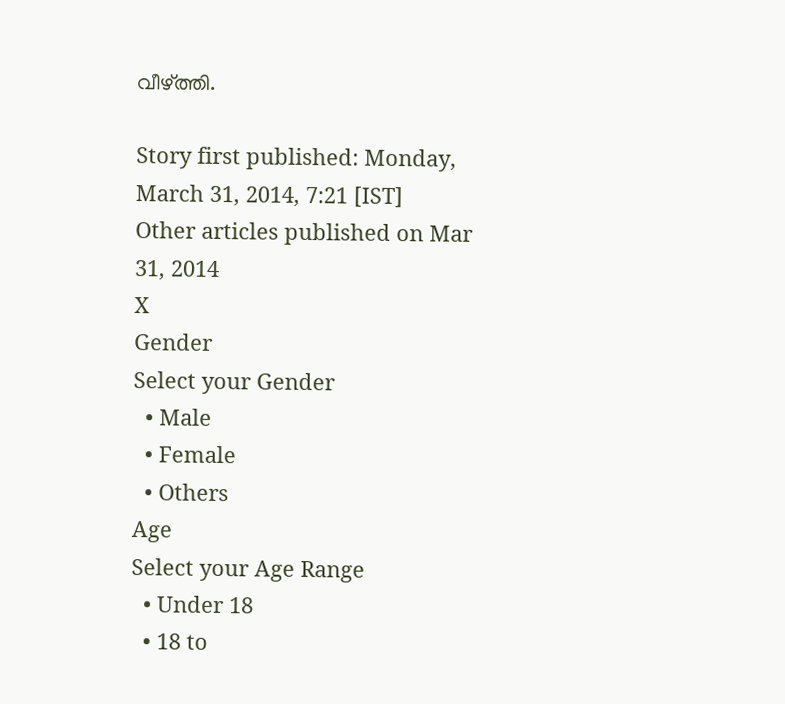വീഴ്ത്തി.

Story first published: Monday, March 31, 2014, 7:21 [IST]
Other articles published on Mar 31, 2014
X
Gender
Select your Gender
  • Male
  • Female
  • Others
Age
Select your Age Range
  • Under 18
  • 18 to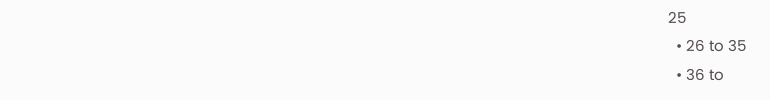25
  • 26 to 35
  • 36 to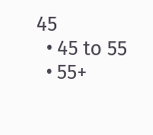45
  • 45 to 55
  • 55+